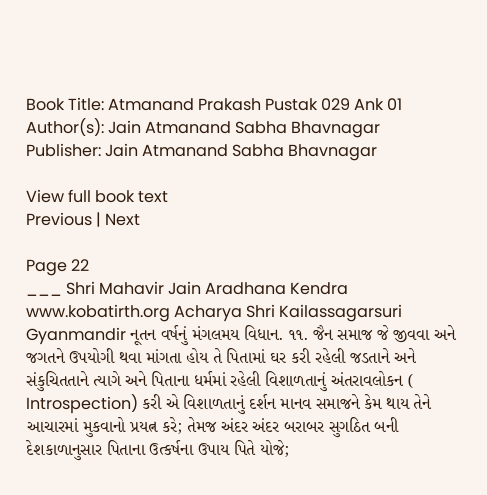Book Title: Atmanand Prakash Pustak 029 Ank 01
Author(s): Jain Atmanand Sabha Bhavnagar
Publisher: Jain Atmanand Sabha Bhavnagar

View full book text
Previous | Next

Page 22
___ Shri Mahavir Jain Aradhana Kendra www.kobatirth.org Acharya Shri Kailassagarsuri Gyanmandir નૂતન વર્ષનું મંગલમય વિધાન. ૧૧. જૈન સમાજ જે જીવવા અને જગતને ઉપયોગી થવા માંગતા હોય તે પિતામાં ઘર કરી રહેલી જડતાને અને સંકુચિતતાને ત્યાગે અને પિતાના ધર્મમાં રહેલી વિશાળતાનું અંતરાવલોકન ( Introspection) કરી એ વિશાળતાનું દર્શન માનવ સમાજને કેમ થાય તેને આચારમાં મુકવાનો પ્રયત્ન કરે; તેમજ અંદર અંદર બરાબર સુગઠિત બની દેશકાળાનુસાર પિતાના ઉત્કર્ષના ઉપાય પિતે યોજે;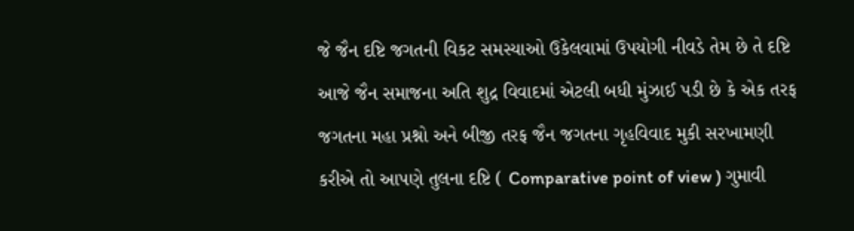જે જૈન દષ્ટિ જગતની વિકટ સમસ્યાઓ ઉકેલવામાં ઉપયોગી નીવડે તેમ છે તે દષ્ટિ આજે જૈન સમાજના અતિ શુદ્ર વિવાદમાં એટલી બધી મુંઝાઈ પડી છે કે એક તરફ જગતના મહા પ્રશ્નો અને બીજી તરફ જૈન જગતના ગૃહવિવાદ મુકી સરખામણી કરીએ તો આપણે તુલના દષ્ટિ ( Comparative point of view ) ગુમાવી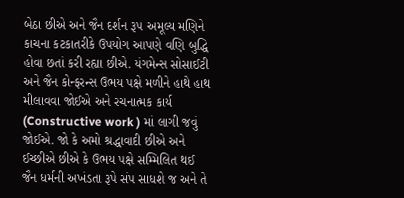બેઠા છીએ અને જૈન દર્શન રૂ૫ અમૂલ્ય મણિને કાચના કટકાતરીકે ઉપયોગ આપણે વણિ બુદ્ધિ હોવા છતાં કરી રહ્યા છીએ. યંગમેન્સ સોસાઈટી અને જૈન કોન્ફરન્સ ઉભય પક્ષે મળીને હાથે હાથ મીલાવવા જોઈએ અને રચનાત્મક કાર્ય (Constructive work ) માં લાગી જવું જોઈએ. જો કે અમો શ્રદ્ધાવાદી છીએ અને ઈચ્છીએ છીએ કે ઉભય પક્ષે સમ્મિલિત થઈ જૈન ધર્મની અખંડતા રૂપે સંપ સાધશે જ અને તે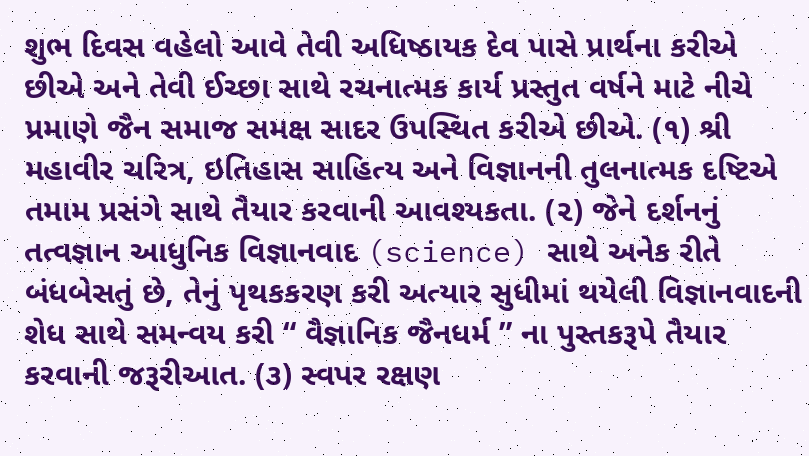શુભ દિવસ વહેલો આવે તેવી અધિષ્ઠાયક દેવ પાસે પ્રાર્થના કરીએ છીએ અને તેવી ઈચ્છા સાથે રચનાત્મક કાર્ય પ્રસ્તુત વર્ષને માટે નીચે પ્રમાણે જૈન સમાજ સમક્ષ સાદર ઉપસ્થિત કરીએ છીએ. (૧) શ્રી મહાવીર ચરિત્ર, ઇતિહાસ સાહિત્ય અને વિજ્ઞાનની તુલનાત્મક દષ્ટિએ તમામ પ્રસંગે સાથે તૈયાર કરવાની આવશ્યકતા. (૨) જેને દર્શનનું તત્વજ્ઞાન આધુનિક વિજ્ઞાનવાદ (science) સાથે અનેક રીતે બંધબેસતું છે, તેનું પૃથકકરણ કરી અત્યાર સુધીમાં થયેલી વિજ્ઞાનવાદની શેધ સાથે સમન્વય કરી “ વૈજ્ઞાનિક જૈનધર્મ ” ના પુસ્તકરૂપે તૈયાર કરવાની જરૂરીઆત. (૩) સ્વપર રક્ષણ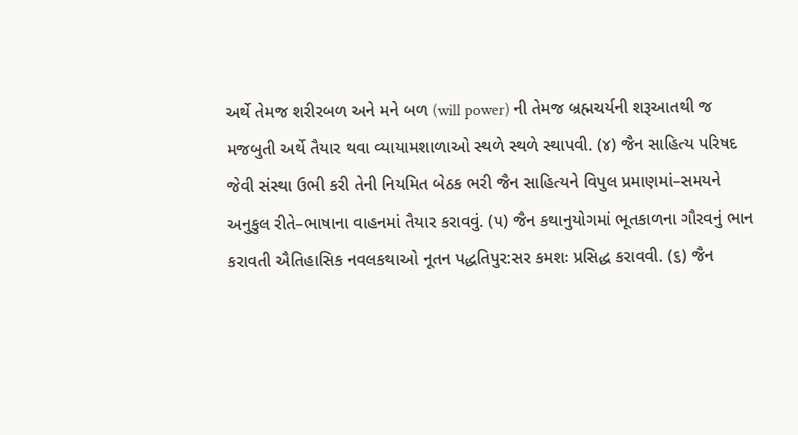અર્થે તેમજ શરીરબળ અને મને બળ (will power) ની તેમજ બ્રહ્મચર્યની શરૂઆતથી જ મજબુતી અર્થે તૈયાર થવા વ્યાયામશાળાઓ સ્થળે સ્થળે સ્થાપવી. (૪) જૈન સાહિત્ય પરિષદ જેવી સંસ્થા ઉભી કરી તેની નિયમિત બેઠક ભરી જૈન સાહિત્યને વિપુલ પ્રમાણમાં–સમયને અનુકુલ રીતે–ભાષાના વાહનમાં તૈયાર કરાવવું. (૫) જૈન કથાનુયોગમાં ભૂતકાળના ગૌરવનું ભાન કરાવતી ઐતિહાસિક નવલકથાઓ નૂતન પદ્ધતિપુર:સર કમશઃ પ્રસિદ્ધ કરાવવી. (૬) જૈન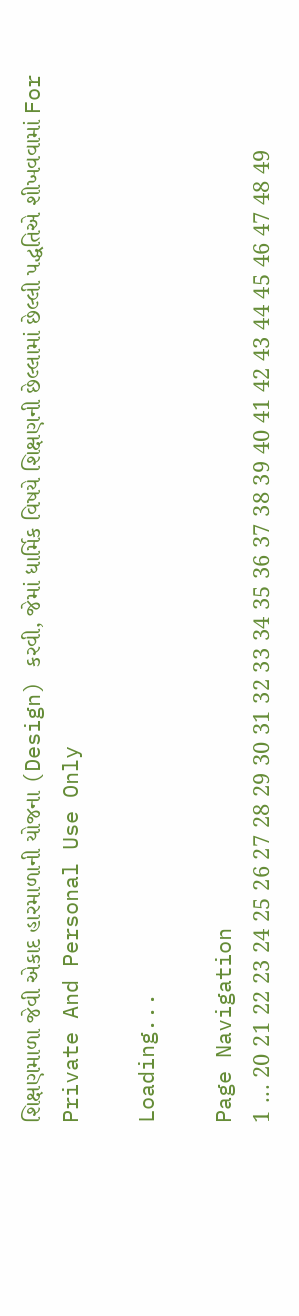શિક્ષણમાળા જેવી એકાદ હારમાળાની યોજના (Design) કરવી, જેમાં ધાર્મિક વિષયે શિક્ષણની છેલ્લામાં છેલ્લી પદ્ધતિએ શીખવવામાં For Private And Personal Use Only

Loading...

Page Navigation
1 ... 20 21 22 23 24 25 26 27 28 29 30 31 32 33 34 35 36 37 38 39 40 41 42 43 44 45 46 47 48 49